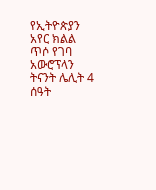የኢትዮጵያን አየር ክልል ጥሶ የገባ አውሮፕላን ትናንት ሌሊት 4 ሰዓት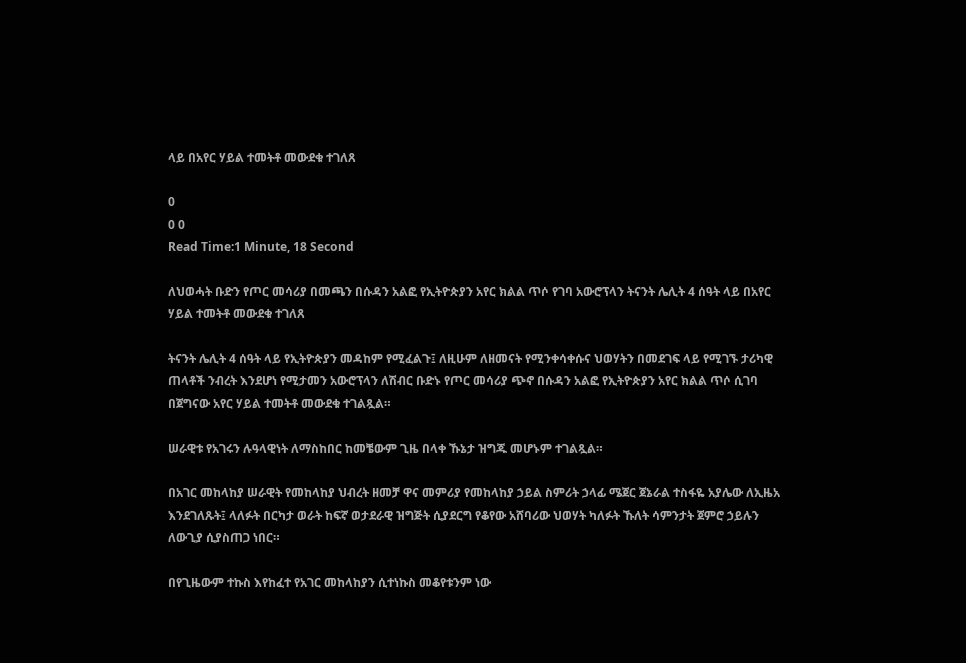ላይ በአየር ሃይል ተመትቶ መውደቁ ተገለጸ

0
0 0
Read Time:1 Minute, 18 Second

ለህወሓት ቡድን የጦር መሳሪያ በመጫን በሱዳን አልፎ የኢትዮጵያን አየር ክልል ጥሶ የገባ አውሮፕላን ትናንት ሌሊት 4 ሰዓት ላይ በአየር ሃይል ተመትቶ መውደቁ ተገለጸ

ትናንት ሌሊት 4 ሰዓት ላይ የኢትዮጵያን መዳከም የሚፈልጉ፤ ለዚሁም ለዘመናት የሚንቀሳቀሱና ህወሃትን በመደገፍ ላይ የሚገኙ ታሪካዊ ጠላቶች ንብረት እንደሆነ የሚታመን አውሮፕላን ለሽብር ቡድኑ የጦር መሳሪያ ጭኖ በሱዳን አልፎ የኢትዮጵያን አየር ክልል ጥሶ ሲገባ በጀግናው አየር ሃይል ተመትቶ መውደቁ ተገልጿል።

ሠራዊቱ የአገሩን ሉዓላዊነት ለማስከበር ከመቼውም ጊዜ በላቀ ኹኔታ ዝግጁ መሆኑም ተገልጿል።

በአገር መከላከያ ሠራዊት የመከላከያ ህብረት ዘመቻ ዋና መምሪያ የመከላከያ ኃይል ስምሪት ኃላፊ ሜጀር ጀኔራል ተስፋዬ አያሌው ለኢዜአ እንደገለጹት፤ ላለፉት በርካታ ወራት ከፍኛ ወታደራዊ ዝግጅት ሲያደርግ የቆየው አሸባሪው ህወሃት ካለፉት ኹለት ሳምንታት ጀምሮ ኃይሉን ለውጊያ ሲያስጠጋ ነበር።

በየጊዜውም ተኩስ እየከፈተ የአገር መከላከያን ሲተነኩስ መቆየቱንም ነው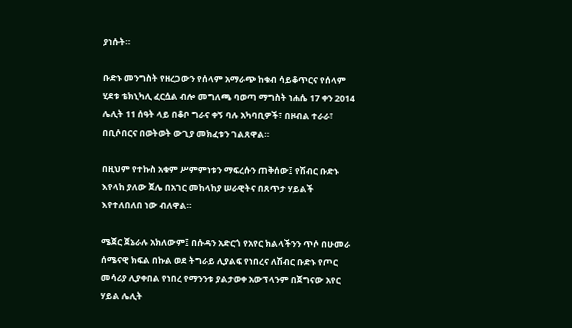ያነሱት።

ቡድኑ መንግስት የዘረጋውን የሰላም አማራጭ ከቁብ ሳይቆጥርና የሰላም ሂደቱ ቴክኒካሊ ፈርሷል ብሎ መግለጫ ባወጣ ማግስት ነሐሴ 17 ቀን 2014 ሌሊት 11 ሰዓት ላይ በቆቦ ግራና ቀኝ ባሉ አካባቢዎች፣ በዞብል ተራራ፣ በቢሶበርና በወትወት ውጊያ መክፈቱን ገልጸዋል።

በዚህም የተኩስ አቁም ሥምምነቱን ማፍረሱን ጠቅሰው፤ የሽብር ቡድኑ እየላከ ያለው ጀሌ በአገር መከላከያ ሠራዊትና በጸጥታ ሃይልች እየተለበለበ ነው ብለዋል።

ሜጀር ጀኔራሉ አክለውም፤ በሱዳን አድርጎ የአየር ክልላችንን ጥሶ በሁመራ ሰሜናዊ ክፍል በኩል ወደ ትግራይ ሊያልፍ የነበረና ለሽብር ቡድኑ የጦር መሳሪያ ሊያቀበል የነበረ የማንንቱ ያልታወቀ አውፕላንም በጀግናው አየር ሃይል ሌሊት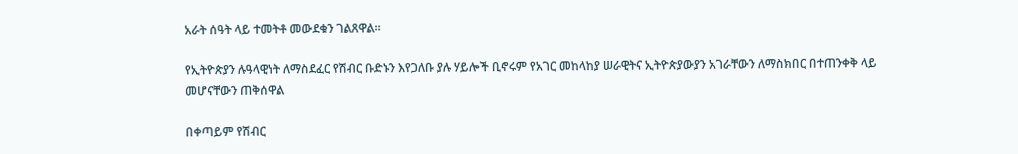አራት ሰዓት ላይ ተመትቶ መውደቁን ገልጸዋል።

የኢትዮጵያን ሉዓላዊነት ለማስደፈር የሽብር ቡድኑን እየጋለቡ ያሉ ሃይሎች ቢኖሩም የአገር መከላከያ ሠራዊትና ኢትዮጵያውያን አገራቸውን ለማስክበር በተጠንቀቅ ላይ መሆናቸውን ጠቅሰዋል

በቀጣይም የሽብር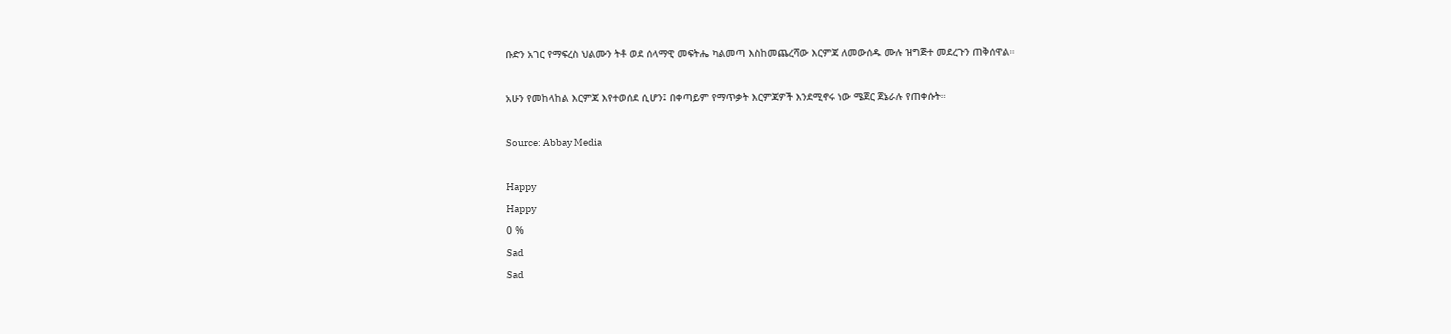ቡድን አገር የማፍረስ ህልሙን ትቶ ወደ ሰላማዊ መፍትሔ ካልመጣ እስከመጨረሻው እርምጃ ለመውሰዱ ሙሉ ዝግጅተ መደረጉን ጠቅሰዋል።

አሁን የመከላከል እርምጃ እየተወሰደ ሲሆን፤ በቀጣይም የማጥቃት እርምጃዎች እንደሚኖሩ ነው ሜጀር ጀኔራሉ የጠቀሱት።

Source: Abbay Media

Happy
Happy
0 %
Sad
Sad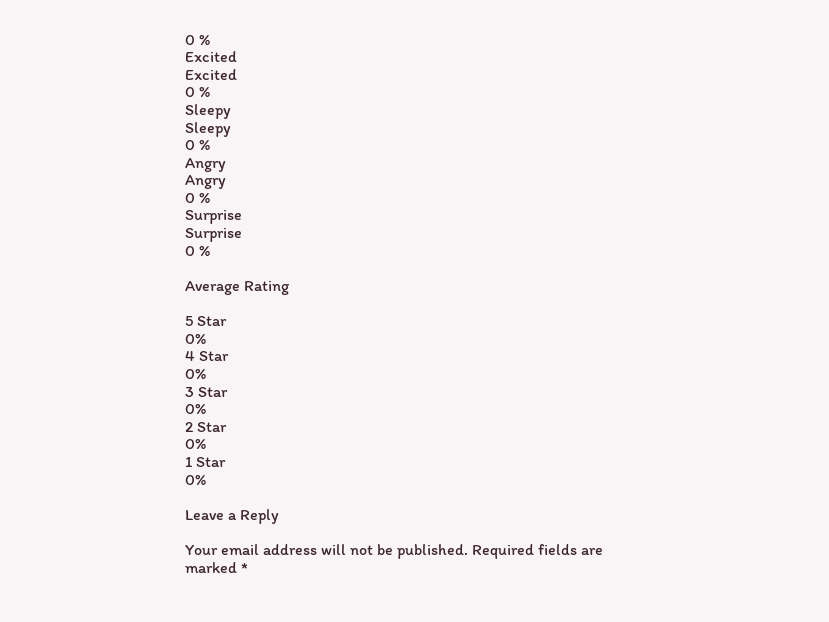0 %
Excited
Excited
0 %
Sleepy
Sleepy
0 %
Angry
Angry
0 %
Surprise
Surprise
0 %

Average Rating

5 Star
0%
4 Star
0%
3 Star
0%
2 Star
0%
1 Star
0%

Leave a Reply

Your email address will not be published. Required fields are marked *